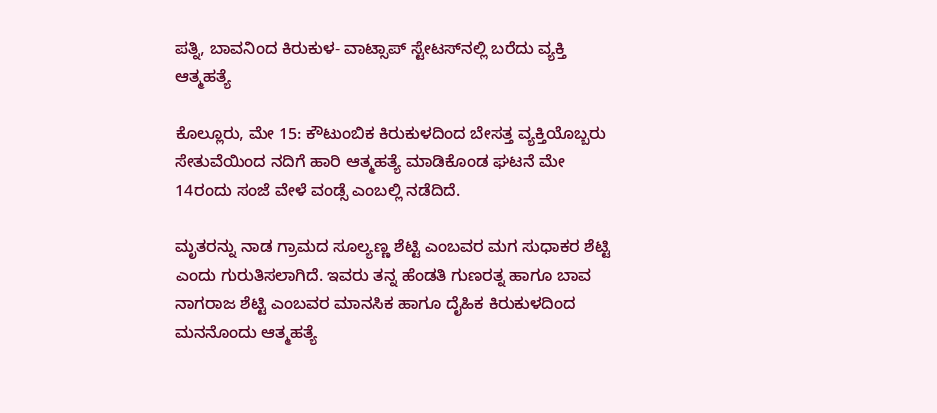ಪತ್ನಿ, ಬಾವನಿಂದ ಕಿರುಕುಳ- ವಾಟ್ಸಾಪ್ ಸ್ಟೇಟಸ್‌ನಲ್ಲಿ ಬರೆದು ವ್ಯಕ್ತಿ ಆತ್ಮಹತ್ಯೆ

ಕೊಲ್ಲೂರು, ಮೇ 15: ಕೌಟುಂಬಿಕ ಕಿರುಕುಳದಿಂದ ಬೇಸತ್ತ ವ್ಯಕ್ತಿಯೊಬ್ಬರು ಸೇತುವೆಯಿಂದ ನದಿಗೆ ಹಾರಿ ಆತ್ಮಹತ್ಯೆ ಮಾಡಿಕೊಂಡ ಘಟನೆ ಮೇ 14ರಂದು ಸಂಜೆ ವೇಳೆ ವಂಡ್ಸೆ ಎಂಬಲ್ಲಿ ನಡೆದಿದೆ.

ಮೃತರನ್ನು ನಾಡ ಗ್ರಾಮದ ಸೂಲ್ಯಣ್ಣ ಶೆಟ್ಟಿ ಎಂಬವರ ಮಗ ಸುಧಾಕರ ಶೆಟ್ಟಿ ಎಂದು ಗುರುತಿಸಲಾಗಿದೆ. ಇವರು ತನ್ನ ಹೆಂಡತಿ ಗುಣರತ್ನ ಹಾಗೂ ಬಾವ ನಾಗರಾಜ ಶೆಟ್ಟಿ ಎಂಬವರ ಮಾನಸಿಕ ಹಾಗೂ ದೈಹಿಕ ಕಿರುಕುಳದಿಂದ ಮನನೊಂದು ಆತ್ಮಹತ್ಯೆ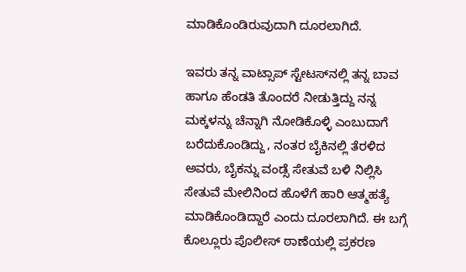ಮಾಡಿಕೊಂಡಿರುವುದಾಗಿ ದೂರಲಾಗಿದೆ.

ಇವರು ತನ್ನ ವಾಟ್ಸಾಪ್ ಸ್ಟೇಟಸ್‌ನಲ್ಲಿ ತನ್ನ ಬಾವ ಹಾಗೂ ಹೆಂಡತಿ ತೊಂದರೆ ನೀಡುತ್ತಿದ್ದು ನನ್ನ ಮಕ್ಕಳನ್ನು ಚೆನ್ನಾಗಿ ನೋಡಿಕೊಳ್ಳಿ ಎಂಬುದಾಗೆ ಬರೆದುಕೊಂಡಿದ್ದು, ನಂತರ ಬೈಕಿನಲ್ಲಿ ತೆರಳಿದ ಅವರು, ಬೈಕನ್ನು ವಂಡ್ಸೆ ಸೇತುವೆ ಬಳಿ ನಿಲ್ಲಿಸಿ ಸೇತುವೆ ಮೇಲಿನಿಂದ ಹೊಳೆಗೆ ಹಾರಿ ಆತ್ಮಹತ್ಯೆ ಮಾಡಿಕೊಂಡಿದ್ದಾರೆ ಎಂದು ದೂರಲಾಗಿದೆ. ಈ ಬಗ್ಗೆ ಕೊಲ್ಲೂರು ಪೊಲೀಸ್ ಠಾಣೆಯಲ್ಲಿ ಪ್ರಕರಣ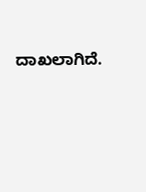ದಾಖಲಾಗಿದೆ.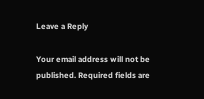Leave a Reply

Your email address will not be published. Required fields are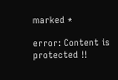marked *

error: Content is protected !!